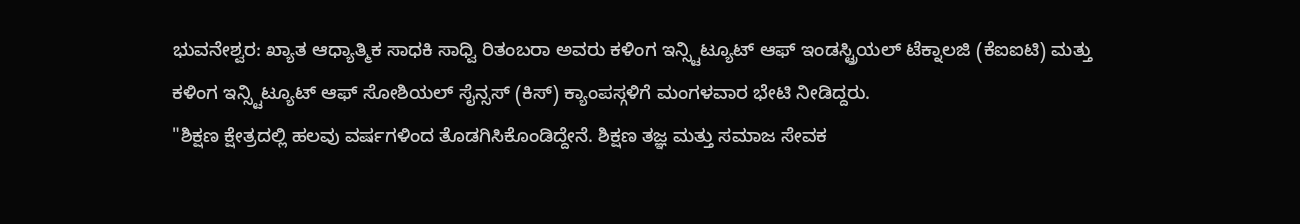ಭುವನೇಶ್ವರ: ಖ್ಯಾತ ಆಧ್ಯಾತ್ಮಿಕ ಸಾಧಕಿ ಸಾಧ್ವಿ ರಿತಂಬರಾ ಅವರು ಕಳಿಂಗ ಇನ್ಸ್ಟಿಟ್ಯೂಟ್ ಆಫ್ ಇಂಡಸ್ಟ್ರಿಯಲ್ ಟೆಕ್ನಾಲಜಿ (ಕೆಐಐಟಿ) ಮತ್ತು ಕಳಿಂಗ ಇನ್ಸ್ಟಿಟ್ಯೂಟ್ ಆಫ್ ಸೋಶಿಯಲ್ ಸೈನ್ಸಸ್ (ಕಿಸ್) ಕ್ಯಾಂಪಸ್ಗಳಿಗೆ ಮಂಗಳವಾರ ಭೇಟಿ ನೀಡಿದ್ದರು.
"ಶಿಕ್ಷಣ ಕ್ಷೇತ್ರದಲ್ಲಿ ಹಲವು ವರ್ಷಗಳಿಂದ ತೊಡಗಿಸಿಕೊಂಡಿದ್ದೇನೆ. ಶಿಕ್ಷಣ ತಜ್ಞ ಮತ್ತು ಸಮಾಜ ಸೇವಕ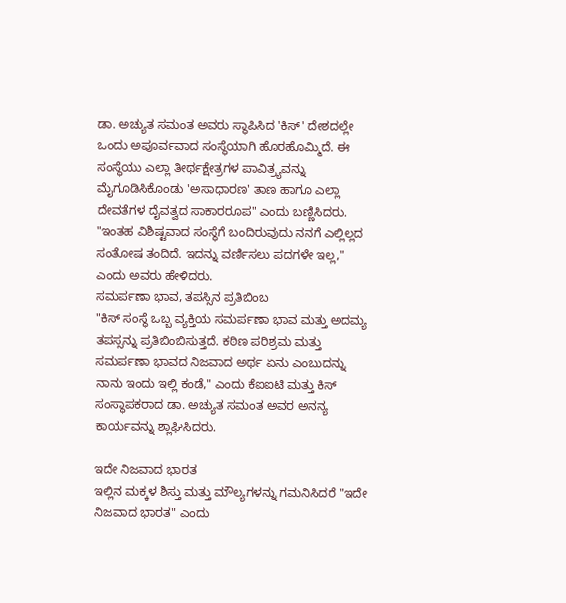ಡಾ. ಅಚ್ಯುತ ಸಮಂತ ಅವರು ಸ್ಥಾಪಿಸಿದ 'ಕಿಸ್' ದೇಶದಲ್ಲೇ ಒಂದು ಅಪೂರ್ವವಾದ ಸಂಸ್ಥೆಯಾಗಿ ಹೊರಹೊಮ್ಮಿದೆ. ಈ ಸಂಸ್ಥೆಯು ಎಲ್ಲಾ ತೀರ್ಥಕ್ಷೇತ್ರಗಳ ಪಾವಿತ್ರ್ಯವನ್ನು ಮೈಗೂಡಿಸಿಕೊಂಡು 'ಅಸಾಧಾರಣ' ತಾಣ ಹಾಗೂ ಎಲ್ಲಾ ದೇವತೆಗಳ ದೈವತ್ವದ ಸಾಕಾರರೂಪ" ಎಂದು ಬಣ್ಣಿಸಿದರು.
"ಇಂತಹ ವಿಶಿಷ್ಟವಾದ ಸಂಸ್ಥೆಗೆ ಬಂದಿರುವುದು ನನಗೆ ಎಲ್ಲಿಲ್ಲದ ಸಂತೋಷ ತಂದಿದೆ. ಇದನ್ನು ವರ್ಣಿಸಲು ಪದಗಳೇ ಇಲ್ಲ," ಎಂದು ಅವರು ಹೇಳಿದರು.
ಸಮರ್ಪಣಾ ಭಾವ, ತಪಸ್ಸಿನ ಪ್ರತಿಬಿಂಬ
"ಕಿಸ್ ಸಂಸ್ಥೆ ಒಬ್ಬ ವ್ಯಕ್ತಿಯ ಸಮರ್ಪಣಾ ಭಾವ ಮತ್ತು ಅದಮ್ಯ ತಪಸ್ಸನ್ನು ಪ್ರತಿಬಿಂಬಿಸುತ್ತದೆ. ಕಠಿಣ ಪರಿಶ್ರಮ ಮತ್ತು ಸಮರ್ಪಣಾ ಭಾವದ ನಿಜವಾದ ಅರ್ಥ ಏನು ಎಂಬುದನ್ನು ನಾನು ಇಂದು ಇಲ್ಲಿ ಕಂಡೆ," ಎಂದು ಕೆಐಐಟಿ ಮತ್ತು ಕಿಸ್ ಸಂಸ್ಥಾಪಕರಾದ ಡಾ. ಅಚ್ಯುತ ಸಮಂತ ಅವರ ಅನನ್ಯ ಕಾರ್ಯವನ್ನು ಶ್ಲಾಘಿಸಿದರು.

ಇದೇ ನಿಜವಾದ ಭಾರತ
ಇಲ್ಲಿನ ಮಕ್ಕಳ ಶಿಸ್ತು ಮತ್ತು ಮೌಲ್ಯಗಳನ್ನು ಗಮನಿಸಿದರೆ "ಇದೇ ನಿಜವಾದ ಭಾರತ" ಎಂದು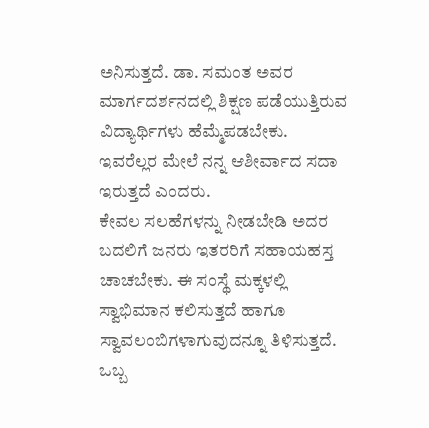ಅನಿಸುತ್ತದೆ. ಡಾ. ಸಮಂತ ಅವರ ಮಾರ್ಗದರ್ಶನದಲ್ಲಿ ಶಿಕ್ಷಣ ಪಡೆಯುತ್ತಿರುವ ವಿದ್ಯಾರ್ಥಿಗಳು ಹೆಮ್ಮೆಪಡಬೇಕು. ಇವರೆಲ್ಲರ ಮೇಲೆ ನನ್ನ ಆಶೀರ್ವಾದ ಸದಾ ಇರುತ್ತದೆ ಎಂದರು.
ಕೇವಲ ಸಲಹೆಗಳನ್ನು ನೀಡಬೇಡಿ ಅದರ ಬದಲಿಗೆ ಜನರು ಇತರರಿಗೆ ಸಹಾಯಹಸ್ತ ಚಾಚಬೇಕು. ಈ ಸಂಸ್ಥೆ ಮಕ್ಕಳಲ್ಲಿ ಸ್ವಾಭಿಮಾನ ಕಲಿಸುತ್ತದೆ ಹಾಗೂ ಸ್ವಾವಲಂಬಿಗಳಾಗುವುದನ್ನೂ ತಿಳಿಸುತ್ತದೆ. ಒಬ್ಬ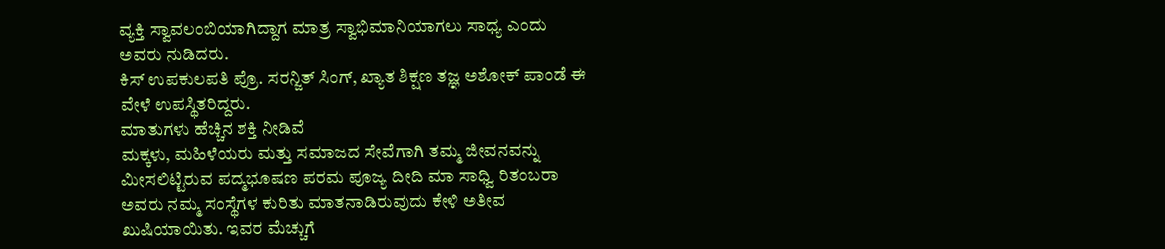ವ್ಯಕ್ತಿ ಸ್ವಾವಲಂಬಿಯಾಗಿದ್ದಾಗ ಮಾತ್ರ ಸ್ವಾಭಿಮಾನಿಯಾಗಲು ಸಾಧ್ಯ ಎಂದು ಅವರು ನುಡಿದರು.
ಕಿಸ್ ಉಪಕುಲಪತಿ ಪ್ರೊ. ಸರನ್ಜಿತ್ ಸಿಂಗ್, ಖ್ಯಾತ ಶಿಕ್ಷಣ ತಜ್ಞ ಅಶೋಕ್ ಪಾಂಡೆ ಈ ವೇಳೆ ಉಪಸ್ಥಿತರಿದ್ದರು.
ಮಾತುಗಳು ಹೆಚ್ಚಿನ ಶಕ್ತಿ ನೀಡಿವೆ
ಮಕ್ಕಳು, ಮಹಿಳೆಯರು ಮತ್ತು ಸಮಾಜದ ಸೇವೆಗಾಗಿ ತಮ್ಮ ಜೀವನವನ್ನು ಮೀಸಲಿಟ್ಟಿರುವ ಪದ್ಮಭೂಷಣ ಪರಮ ಪೂಜ್ಯ ದೀದಿ ಮಾ ಸಾಧ್ವಿ ರಿತಂಬರಾ ಅವರು ನಮ್ಮ ಸಂಸ್ಥೆಗಳ ಕುರಿತು ಮಾತನಾಡಿರುವುದು ಕೇಳಿ ಅತೀವ ಖುಷಿಯಾಯಿತು. ಇವರ ಮೆಚ್ಚುಗೆ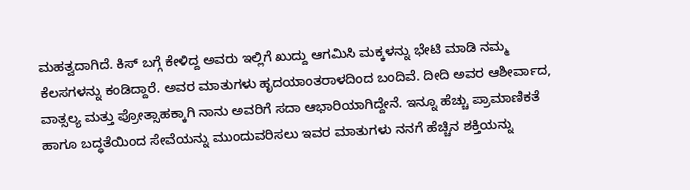ಮಹತ್ವದಾಗಿದೆ. ಕಿಸ್ ಬಗ್ಗೆ ಕೇಳಿದ್ದ ಅವರು ಇಲ್ಲಿಗೆ ಖುದ್ದು ಆಗಮಿಸಿ ಮಕ್ಕಳನ್ನು ಭೇಟಿ ಮಾಡಿ ನಮ್ಮ ಕೆಲಸಗಳನ್ನು ಕಂಡಿದ್ದಾರೆ. ಅವರ ಮಾತುಗಳು ಹೃದಯಾಂತರಾಳದಿಂದ ಬಂದಿವೆ. ದೀದಿ ಅವರ ಆಶೀರ್ವಾದ, ವಾತ್ಸಲ್ಯ ಮತ್ತು ಪ್ರೋತ್ಸಾಹಕ್ಕಾಗಿ ನಾನು ಅವರಿಗೆ ಸದಾ ಆಭಾರಿಯಾಗಿದ್ದೇನೆ. ಇನ್ನೂ ಹೆಚ್ಚು ಪ್ರಾಮಾಣಿಕತೆ ಹಾಗೂ ಬದ್ಧತೆಯಿಂದ ಸೇವೆಯನ್ನು ಮುಂದುವರಿಸಲು ಇವರ ಮಾತುಗಳು ನನಗೆ ಹೆಚ್ಚಿನ ಶಕ್ತಿಯನ್ನು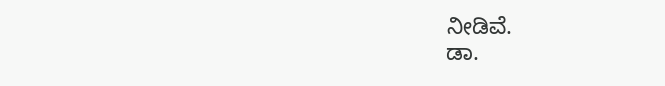ನೀಡಿವೆ.
ಡಾ.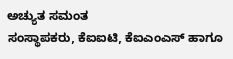ಅಚ್ಯುತ ಸಮಂತ
ಸಂಸ್ಥಾಪಕರು, ಕೆಐಐಟಿ, ಕೆಐಎಂಎಸ್ ಹಾಗೂ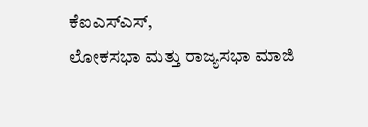ಕೆಐಎಸ್ಎಸ್,
ಲೋಕಸಭಾ ಮತ್ತು ರಾಜ್ಯಸಭಾ ಮಾಜಿ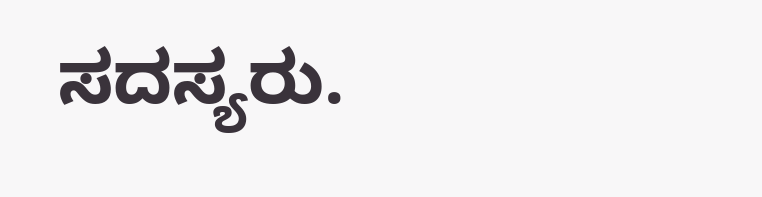ಸದಸ್ಯರು.